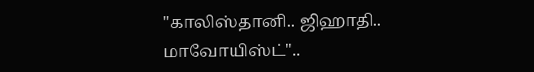"காலிஸ்தானி.. ஜிஹாதி.. மாவோயிஸ்ட்"..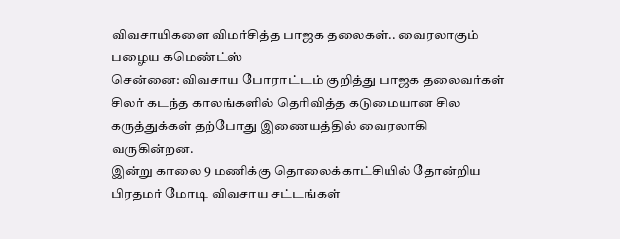விவசாயிகளை விமர்சித்த பாஜக தலைகள்.. வைரலாகும் பழைய கமெண்ட்ஸ்
சென்னை: விவசாய போராட்டம் குறித்து பாஜக தலைவர்கள் சிலர் கடந்த காலங்களில் தெரிவித்த கடுமையான சில கருத்துக்கள் தற்போது இணையத்தில் வைரலாகி வருகின்றன.
இன்று காலை 9 மணிக்கு தொலைக்காட்சியில் தோன்றிய பிரதமர் மோடி விவசாய சட்டங்கள்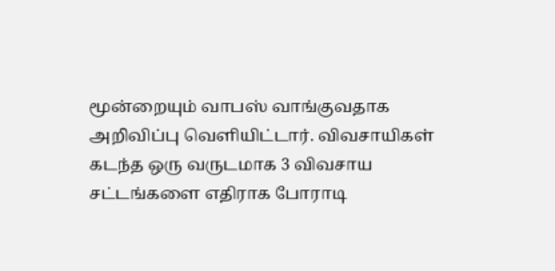மூன்றையும் வாபஸ் வாங்குவதாக அறிவிப்பு வெளியிட்டார். விவசாயிகள் கடந்த ஒரு வருடமாக 3 விவசாய சட்டங்களை எதிராக போராடி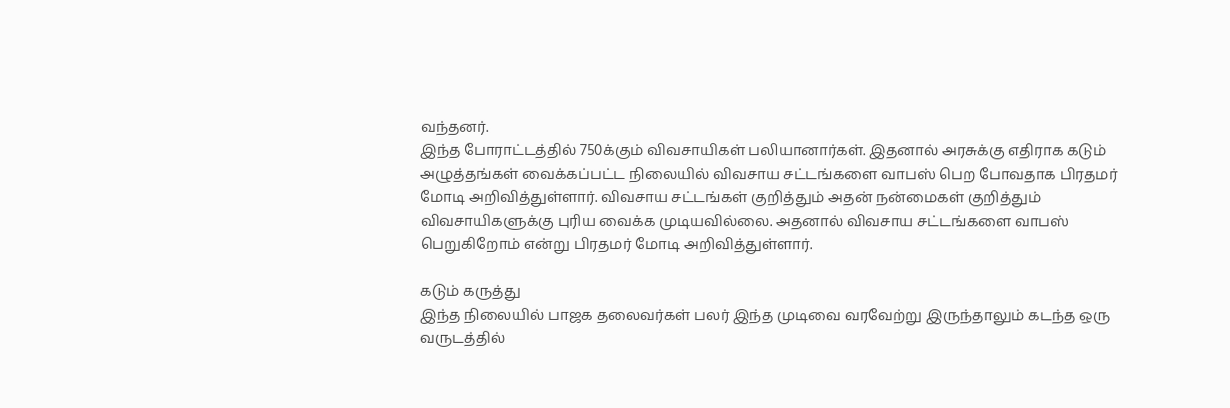வந்தனர்.
இந்த போராட்டத்தில் 750க்கும் விவசாயிகள் பலியானார்கள். இதனால் அரசுக்கு எதிராக கடும் அழுத்தங்கள் வைக்கப்பட்ட நிலையில் விவசாய சட்டங்களை வாபஸ் பெற போவதாக பிரதமர் மோடி அறிவித்துள்ளார். விவசாய சட்டங்கள் குறித்தும் அதன் நன்மைகள் குறித்தும் விவசாயிகளுக்கு புரிய வைக்க முடியவில்லை. அதனால் விவசாய சட்டங்களை வாபஸ் பெறுகிறோம் என்று பிரதமர் மோடி அறிவித்துள்ளார்.

கடும் கருத்து
இந்த நிலையில் பாஜக தலைவர்கள் பலர் இந்த முடிவை வரவேற்று இருந்தாலும் கடந்த ஒரு வருடத்தில்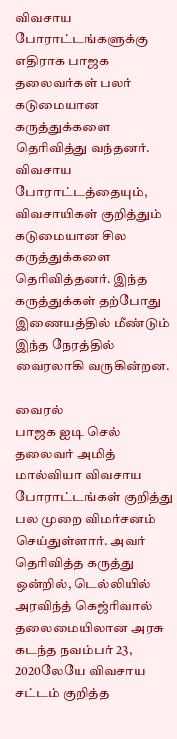விவசாய போராட்டங்களுக்கு எதிராக பாஜக தலைவர்கள் பலர் கடுமையான கருத்துக்களை தெரிவித்து வந்தனர். விவசாய போராட்டத்தையும், விவசாயிகள் குறித்தும் கடுமையான சில கருத்துக்களை தெரிவித்தனர். இந்த கருத்துக்கள் தற்போது இணையத்தில் மீண்டும் இந்த நேரத்தில் வைரலாகி வருகின்றன.

வைரல்
பாஜக ஐடி செல் தலைவர் அமித் மால்வியா விவசாய போராட்டங்கள் குறித்து பல முறை விமர்சனம் செய்துள்ளார். அவர் தெரிவித்த கருத்து ஒன்றில், டெல்லியில் அரவிந்த் கெஜ்ரிவால் தலைமையிலான அரசு கடந்த நவம்பர் 23, 2020லேயே விவசாய சட்டம் குறித்த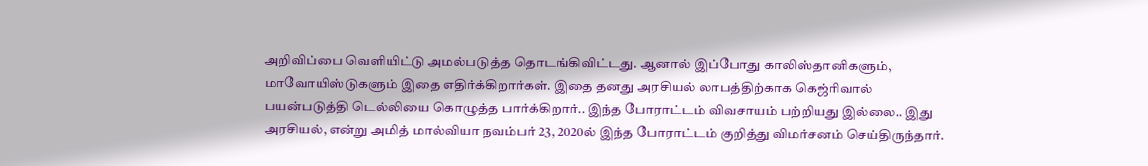அறிவிப்பை வெளியிட்டு அமல்படுத்த தொடங்கிவிட்டது. ஆனால் இப்போது காலிஸ்தானிகளும், மாவோயிஸ்டுகளும் இதை எதிர்க்கிறார்கள். இதை தனது அரசியல் லாபத்திற்காக கெஜ்ரிவால் பயன்படுத்தி டெல்லியை கொழுத்த பார்க்கிறார்.. இந்த போராட்டம் விவசாயம் பற்றியது இல்லை.. இது அரசியல், என்று அமித் மால்வியா நவம்பர் 23, 2020ல் இந்த போராட்டம் குறித்து விமர்சனம் செய்திருந்தார்.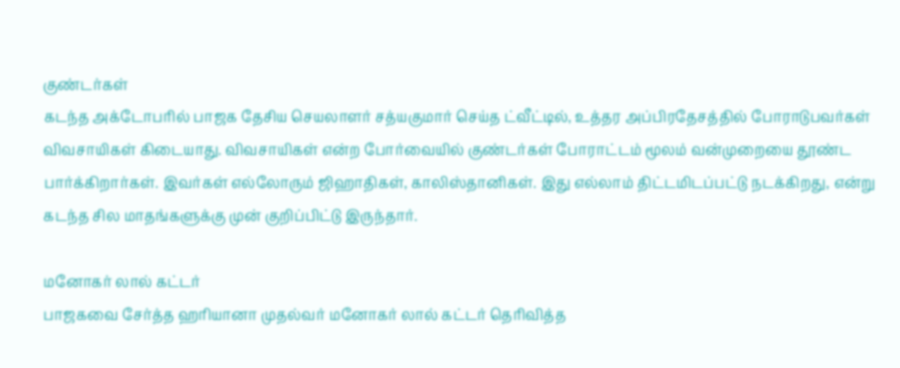குண்டர்கள்
கடந்த அக்டோபரில் பாஜக தேசிய செயலாளர் சத்யகுமார் செய்த ட்வீட்டில், உத்தர அப்பிரதேசத்தில் போராடுபவர்கள் விவசாயிகள் கிடையாது. விவசாயிகள் என்ற போர்வையில் குண்டர்கள் போராட்டம் மூலம் வன்முறையை தூண்ட பார்க்கிறார்கள். இவர்கள் எல்லோரும் ஜிஹாதிகள், காலிஸ்தானிகள். இது எல்லாம் திட்டமிடப்பட்டு நடக்கிறது, என்று கடந்த சில மாதங்களுக்கு முன் குறிப்பிட்டு இருந்தார்.

மனோகர் லால் கட்டர்
பாஜகவை சேர்த்த ஹரியானா முதல்வர் மனோகர் லால் கட்டர் தெரிவித்த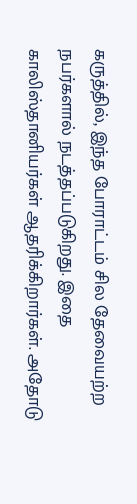கருத்தில், இந்த போராட்டம் சில தேவையற்ற நபர்களால் நடத்தப்படுகிறது. இதை காலிஸ்தானியர்கள் ஆதரிக்கிறார்கள். அதோடு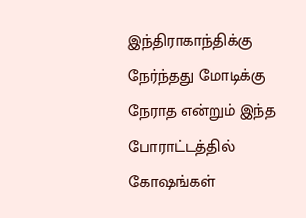இந்திராகாந்திக்கு நேர்ந்தது மோடிக்கு நேராத என்றும் இந்த போராட்டத்தில் கோஷங்கள்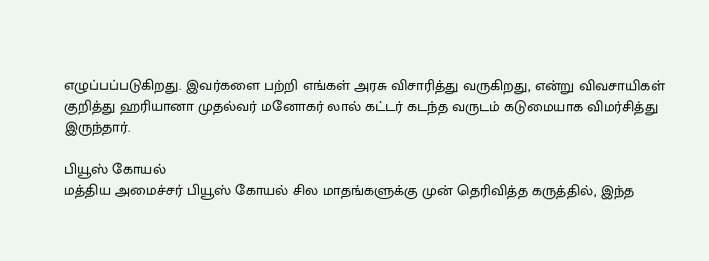எழுப்பப்படுகிறது. இவர்களை பற்றி எங்கள் அரசு விசாரித்து வருகிறது, என்று விவசாயிகள் குறித்து ஹரியானா முதல்வர் மனோகர் லால் கட்டர் கடந்த வருடம் கடுமையாக விமர்சித்து இருந்தார்.

பியூஸ் கோயல்
மத்திய அமைச்சர் பியூஸ் கோயல் சில மாதங்களுக்கு முன் தெரிவித்த கருத்தில், இந்த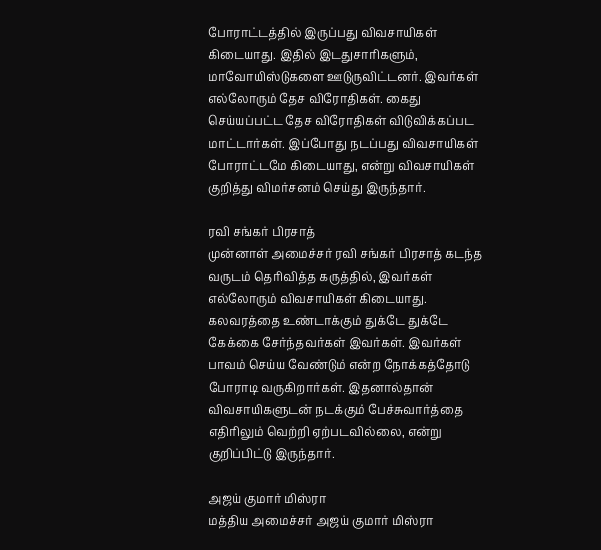போராட்டத்தில் இருப்பது விவசாயிகள் கிடையாது. இதில் இடதுசாரிகளும், மாவோயிஸ்டுகளை ஊடுருவிட்டனர். இவர்கள் எல்லோரும் தேச விரோதிகள். கைது செய்யப்பட்ட தேச விரோதிகள் விடுவிக்கப்பட மாட்டார்கள். இப்போது நடப்பது விவசாயிகள் போராட்டமே கிடையாது, என்று விவசாயிகள் குறித்து விமர்சனம் செய்து இருந்தார்.

ரவி சங்கர் பிரசாத்
முன்னாள் அமைச்சர் ரவி சங்கர் பிரசாத் கடந்த வருடம் தெரிவித்த கருத்தில், இவர்கள் எல்லோரும் விவசாயிகள் கிடையாது. கலவரத்தை உண்டாக்கும் துக்டே துக்டே கேக்கை சேர்ந்தவர்கள் இவர்கள். இவர்கள் பாவம் செய்ய வேண்டும் என்ற நோக்கத்தோடு போராடி வருகிறார்கள். இதனால்தான் விவசாயிகளுடன் நடக்கும் பேச்சுவார்த்தை எதிரிலும் வெற்றி ஏற்படவில்லை, என்று குறிப்பிட்டு இருந்தார்.

அஜய் குமார் மிஸ்ரா
மத்திய அமைச்சர் அஜய் குமார் மிஸ்ரா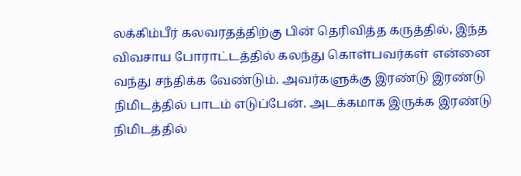லக்கிம்பீர் கலவரதத்திற்கு பின் தெரிவித்த கருத்தில், இந்த விவசாய போராட்டத்தில் கலந்து கொள்பவர்கள் என்னை வந்து சந்திக்க வேண்டும். அவர்களுக்கு இரண்டு இரண்டு நிமிடத்தில் பாடம் எடுப்பேன். அடக்கமாக இருக்க இரண்டு நிமிடத்தில்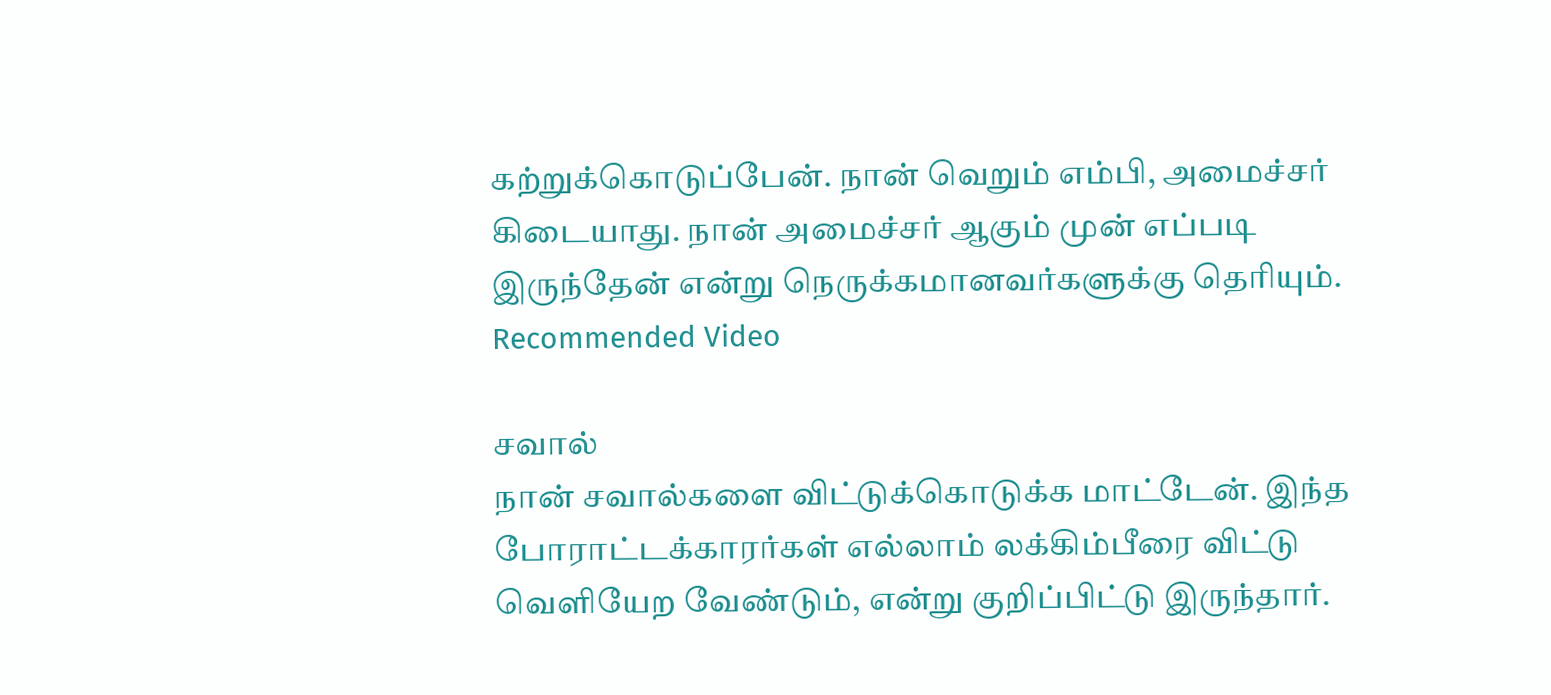கற்றுக்கொடுப்பேன். நான் வெறும் எம்பி, அமைச்சர் கிடையாது. நான் அமைச்சர் ஆகும் முன் எப்படி இருந்தேன் என்று நெருக்கமானவர்களுக்கு தெரியும்.
Recommended Video

சவால்
நான் சவால்களை விட்டுக்கொடுக்க மாட்டேன். இந்த போராட்டக்காரர்கள் எல்லாம் லக்கிம்பீரை விட்டு வெளியேற வேண்டும், என்று குறிப்பிட்டு இருந்தார்.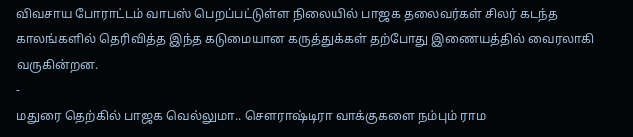விவசாய போராட்டம் வாபஸ் பெறப்பட்டுள்ள நிலையில் பாஜக தலைவர்கள் சிலர் கடந்த காலங்களில் தெரிவித்த இந்த கடுமையான கருத்துக்கள் தற்போது இணையத்தில் வைரலாகி வருகின்றன.
-
மதுரை தெற்கில் பாஜக வெல்லுமா.. செளராஷ்டிரா வாக்குகளை நம்பும் ராம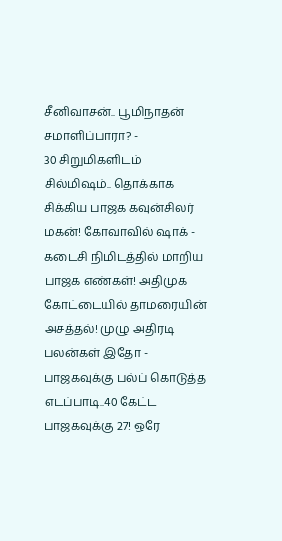சீனிவாசன்.. பூமிநாதன் சமாளிப்பாரா? -
30 சிறுமிகளிடம் சில்மிஷம்.. தொக்காக சிக்கிய பாஜக கவுன்சிலர் மகன்! கோவாவில் ஷாக் -
கடைசி நிமிடத்தில் மாறிய பாஜக எண்கள்! அதிமுக கோட்டையில் தாமரையின் அசத்தல்! முழு அதிரடி பலன்கள் இதோ -
பாஜகவுக்கு பல்ப் கொடுத்த எடப்பாடி..40 கேட்ட பாஜகவுக்கு 27! ஒரே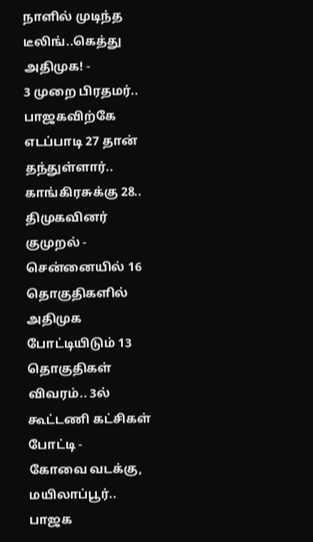நாளில் முடிந்த டீலிங்..கெத்து அதிமுக! -
3 முறை பிரதமர்.. பாஜகவிற்கே எடப்பாடி 27 தான் தந்துள்ளார்.. காங்கிரசுக்கு 28.. திமுகவினர் குமுறல் -
சென்னையில் 16 தொகுதிகளில் அதிமுக போட்டியிடும் 13 தொகுதிகள் விவரம்.. 3ல் கூட்டணி கட்சிகள் போட்டி -
கோவை வடக்கு, மயிலாப்பூர்.. பாஜக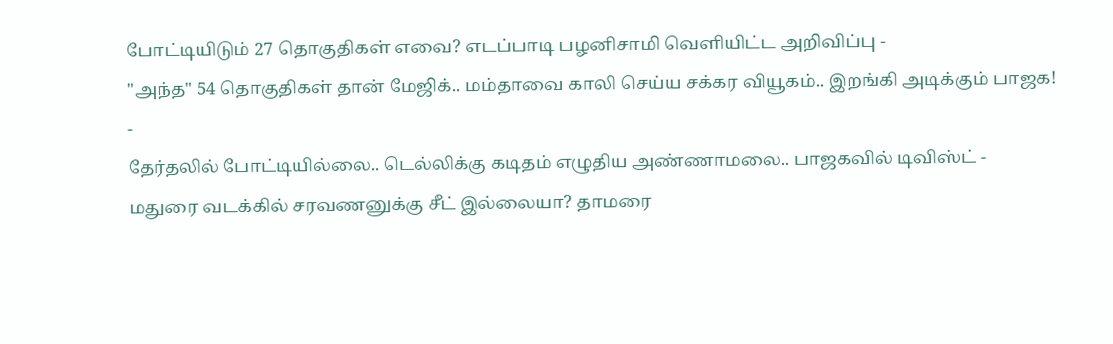போட்டியிடும் 27 தொகுதிகள் எவை? எடப்பாடி பழனிசாமி வெளியிட்ட அறிவிப்பு -
"அந்த" 54 தொகுதிகள் தான் மேஜிக்.. மம்தாவை காலி செய்ய சக்கர வியூகம்.. இறங்கி அடிக்கும் பாஜக! -
தேர்தலில் போட்டியில்லை.. டெல்லிக்கு கடிதம் எழுதிய அண்ணாமலை.. பாஜகவில் டிவிஸ்ட் -
மதுரை வடக்கில் சரவணனுக்கு சீட் இல்லையா? தாமரை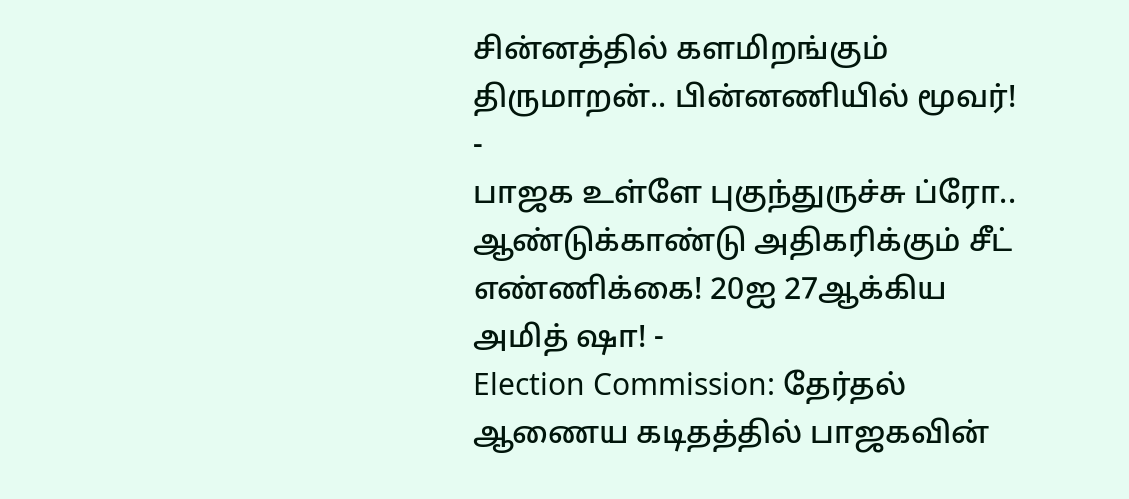சின்னத்தில் களமிறங்கும் திருமாறன்.. பின்னணியில் மூவர்! -
பாஜக உள்ளே புகுந்துருச்சு ப்ரோ.. ஆண்டுக்காண்டு அதிகரிக்கும் சீட் எண்ணிக்கை! 20ஐ 27ஆக்கிய அமித் ஷா! -
Election Commission: தேர்தல் ஆணைய கடிதத்தில் பாஜகவின்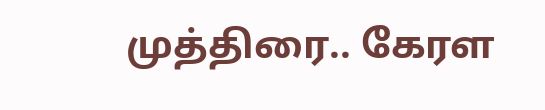முத்திரை.. கேரள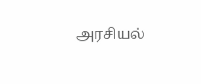அரசியல்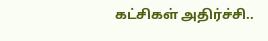கட்சிகள் அதிர்ச்சி..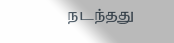நடந்தது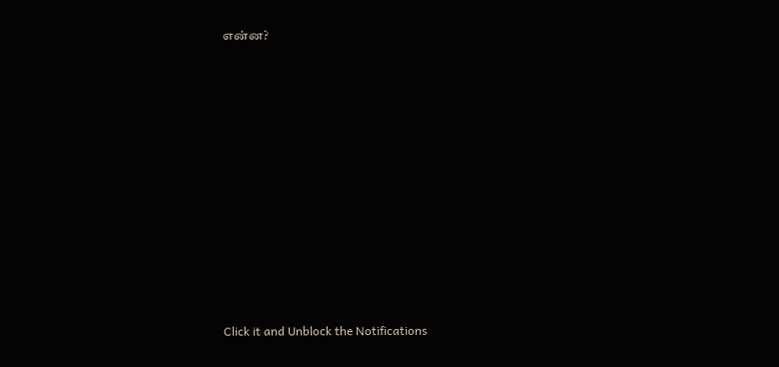என்ன?












Click it and Unblock the Notifications